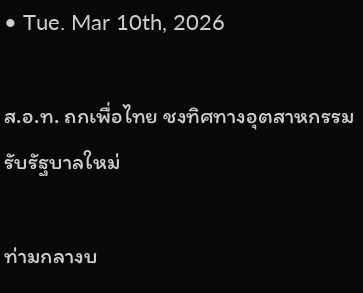• Tue. Mar 10th, 2026

ส.อ.ท. ถกเพื่อไทย ชงทิศทางอุตสาหกรรม รับรัฐบาลใหม่

ท่ามกลางบ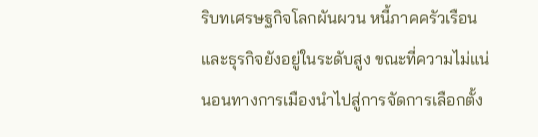ริบทเศรษฐกิจโลกผันผวน หนี้ภาคครัวเรือนและธุรกิจยังอยู่ในระดับสูง ขณะที่ความไม่แน่นอนทางการเมืองนำไปสู่การจัดการเลือกตั้ง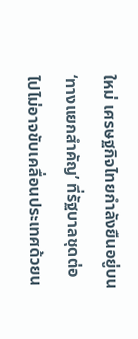ใหม่ เศรษฐกิจไทยกำลังยืนอยู่บน ‘ทางแยกสำคัญ’ ที่รัฐบาลชุดต่อไปไม่อาจขับเคลื่อนประเทศด้วยน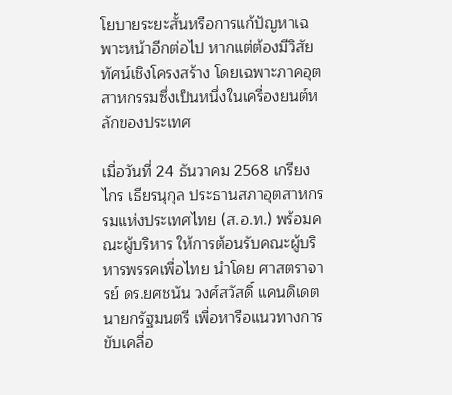โยบายระยะสั้นหรือการแก้ปัญหาเฉพาะหน้าอีกต่อไป หากแต่ต้องมีวิสัยทัศน์เชิงโครงสร้าง โดยเฉพาะภาคอุตสาหกรรมซึ่งเป็นหนึ่งในเครื่องยนต์หลักของประเทศ

เมื่อวันที่ 24 ธันวาคม 2568 เกรียงไกร เธียรนุกุล ประธานสภาอุตสาหกรรมแห่งประเทศไทย (ส.อ.ท.) พร้อมคณะผู้บริหาร ให้การต้อนรับคณะผู้บริหารพรรคเพื่อไทย นำโดย ศาสตราจารย์ ดร.ยศชนัน วงศ์สวัสดิ์ แคนดิเดตนายกรัฐมนตรี เพื่อหารือแนวทางการขับเคลื่อ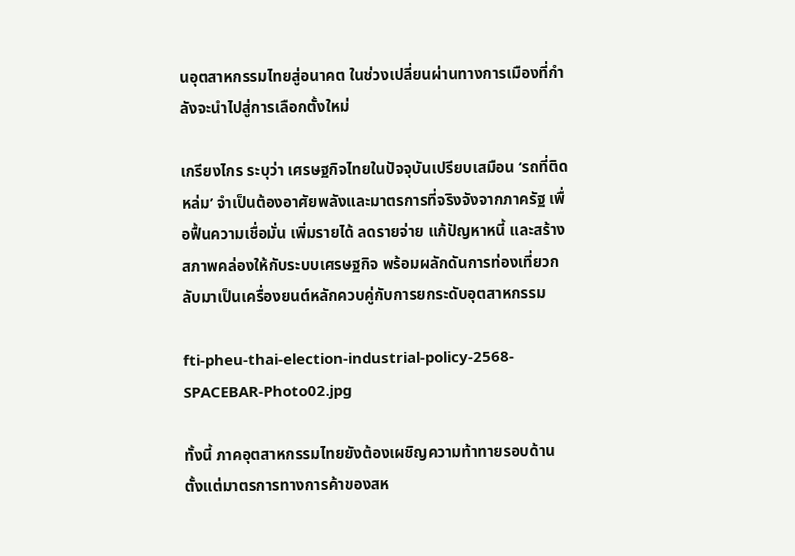นอุตสาหกรรมไทยสู่อนาคต ในช่วงเปลี่ยนผ่านทางการเมืองที่กำลังจะนำไปสู่การเลือกตั้งใหม่

เกรียงไกร ระบุว่า เศรษฐกิจไทยในปัจจุบันเปรียบเสมือน ‘รถที่ติดหล่ม’ จำเป็นต้องอาศัยพลังและมาตรการที่จริงจังจากภาครัฐ เพื่อฟื้นความเชื่อมั่น เพิ่มรายได้ ลดรายจ่าย แก้ปัญหาหนี้ และสร้างสภาพคล่องให้กับระบบเศรษฐกิจ พร้อมผลักดันการท่องเที่ยวกลับมาเป็นเครื่องยนต์หลักควบคู่กับการยกระดับอุตสาหกรรม

fti-pheu-thai-election-industrial-policy-2568-SPACEBAR-Photo02.jpg

ทั้งนี้ ภาคอุตสาหกรรมไทยยังต้องเผชิญความท้าทายรอบด้าน ตั้งแต่มาตรการทางการค้าของสห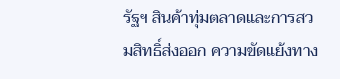รัฐฯ สินค้าทุ่มตลาดและการสวมสิทธิ์ส่งออก ความขัดแย้งทาง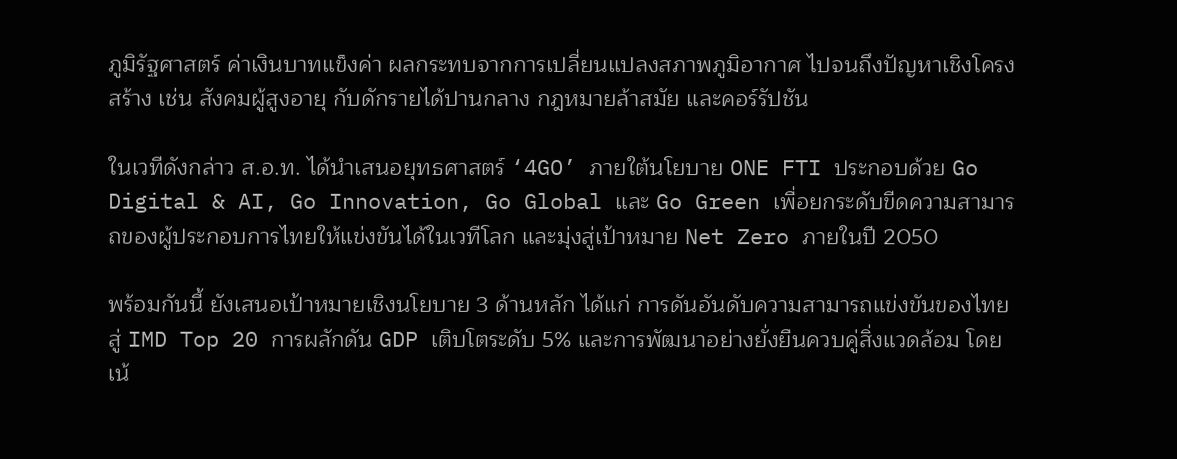ภูมิรัฐศาสตร์ ค่าเงินบาทแข็งค่า ผลกระทบจากการเปลี่ยนแปลงสภาพภูมิอากาศ ไปจนถึงปัญหาเชิงโครงสร้าง เช่น สังคมผู้สูงอายุ กับดักรายได้ปานกลาง กฎหมายล้าสมัย และคอร์รัปชัน

ในเวทีดังกล่าว ส.อ.ท. ได้นำเสนอยุทธศาสตร์ ‘4GO’ ภายใต้นโยบาย ONE FTI ประกอบด้วย Go Digital & AI, Go Innovation, Go Global และ Go Green เพื่อยกระดับขีดความสามารถของผู้ประกอบการไทยให้แข่งขันได้ในเวทีโลก และมุ่งสู่เป้าหมาย Net Zero ภายในปี 2050

พร้อมกันนี้ ยังเสนอเป้าหมายเชิงนโยบาย 3 ด้านหลัก ได้แก่ การดันอันดับความสามารถแข่งขันของไทยสู่ IMD Top 20 การผลักดัน GDP เติบโตระดับ 5% และการพัฒนาอย่างยั่งยืนควบคู่สิ่งแวดล้อม โดยเน้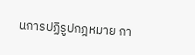นการปฏิรูปกฎหมาย กา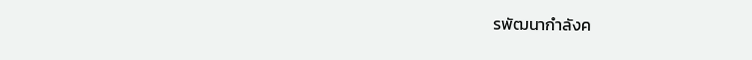รพัฒนากำลังค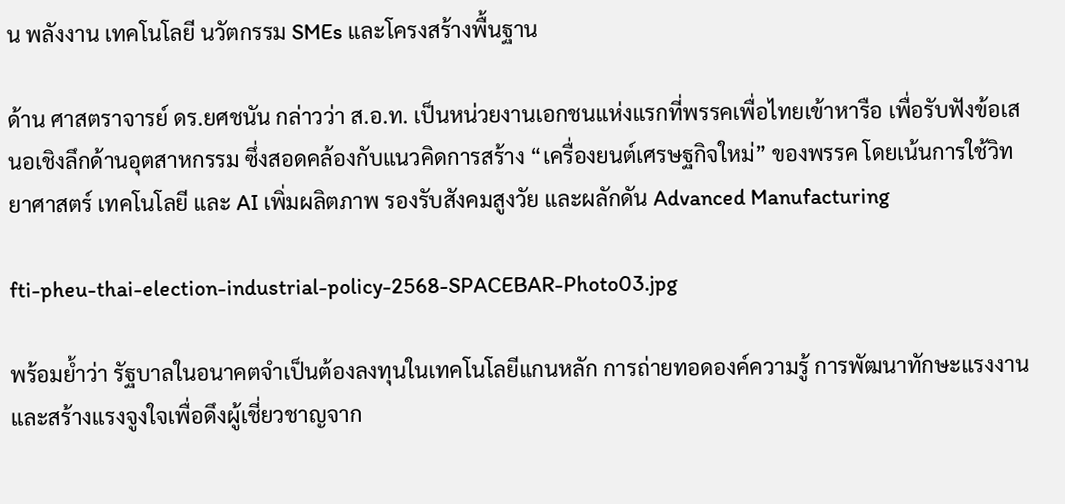น พลังงาน เทคโนโลยี นวัตกรรม SMEs และโครงสร้างพื้นฐาน

ด้าน ศาสตราจารย์ ดร.ยศชนัน กล่าวว่า ส.อ.ท. เป็นหน่วยงานเอกชนแห่งแรกที่พรรคเพื่อไทยเข้าหารือ เพื่อรับฟังข้อเสนอเชิงลึกด้านอุตสาหกรรม ซึ่งสอดคล้องกับแนวคิดการสร้าง “เครื่องยนต์เศรษฐกิจใหม่” ของพรรค โดยเน้นการใช้วิทยาศาสตร์ เทคโนโลยี และ AI เพิ่มผลิตภาพ รองรับสังคมสูงวัย และผลักดัน Advanced Manufacturing

fti-pheu-thai-election-industrial-policy-2568-SPACEBAR-Photo03.jpg

พร้อมย้ำว่า รัฐบาลในอนาคตจำเป็นต้องลงทุนในเทคโนโลยีแกนหลัก การถ่ายทอดองค์ความรู้ การพัฒนาทักษะแรงงาน และสร้างแรงจูงใจเพื่อดึงผู้เชี่ยวชาญจาก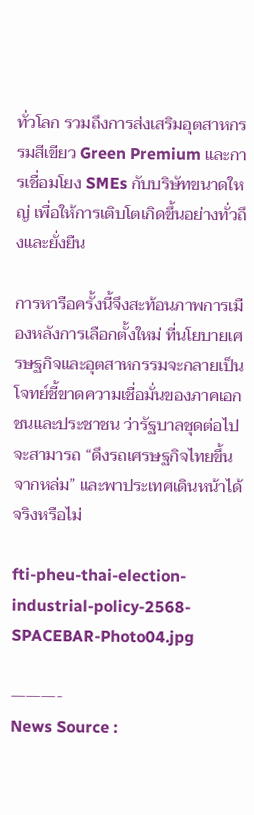ทั่วโลก รวมถึงการส่งเสริมอุตสาหกรรมสีเขียว Green Premium และการเชื่อมโยง SMEs กับบริษัทขนาดใหญ่ เพื่อให้การเติบโตเกิดขึ้นอย่างทั่วถึงและยั่งยืน

การหารือครั้งนี้จึงสะท้อนภาพการเมืองหลังการเลือกตั้งใหม่ ที่นโยบายเศรษฐกิจและอุตสาหกรรมจะกลายเป็นโจทย์ชี้ขาดความเชื่อมั่นของภาคเอกชนและประชาชน ว่ารัฐบาลชุดต่อไปจะสามารถ “ดึงรถเศรษฐกิจไทยขึ้นจากหล่ม” และพาประเทศเดินหน้าได้จริงหรือไม่

fti-pheu-thai-election-industrial-policy-2568-SPACEBAR-Photo04.jpg

———-
News Source :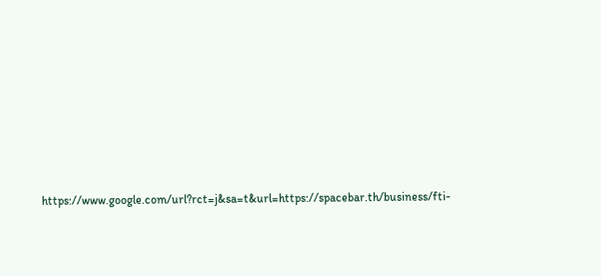https://www.google.com/url?rct=j&sa=t&url=https://spacebar.th/business/fti-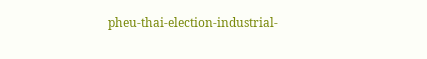pheu-thai-election-industrial-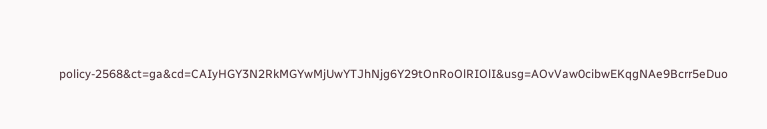policy-2568&ct=ga&cd=CAIyHGY3N2RkMGYwMjUwYTJhNjg6Y29tOnRoOlRIOlI&usg=AOvVaw0cibwEKqgNAe9Bcrr5eDuo